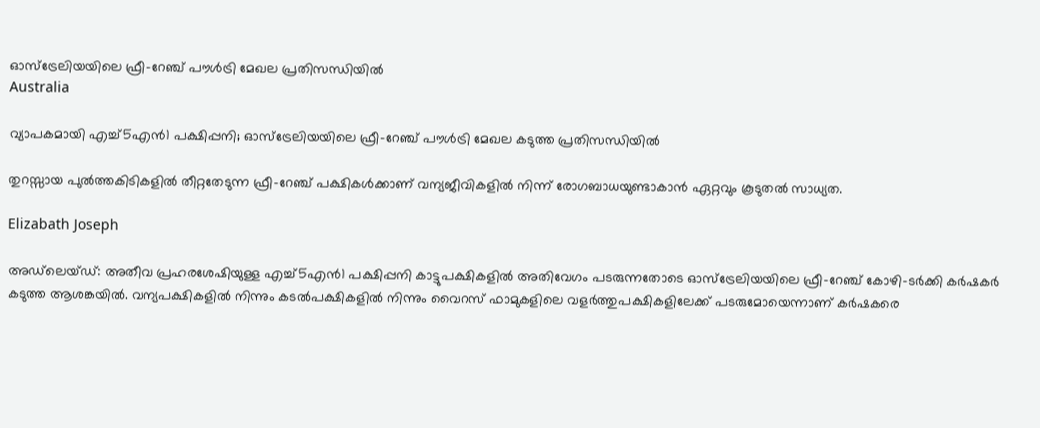ഓസ്‌ട്രേലിയയിലെ ഫ്രീ-റേഞ്ച് പൗൾട്രി മേഖല പ്രതിസന്ധിയിൽ
Australia

വ്യാപകമായി എച്ച്5എൻ1 പക്ഷിപ്പനി; ഓസ്‌ട്രേലിയയിലെ ഫ്രീ-റേഞ്ച് പൗൾട്രി മേഖല കടുത്ത പ്രതിസന്ധിയിൽ

തുറസ്സായ പുൽത്തകിടികളിൽ തീറ്റതേടുന്ന ഫ്രീ-റേഞ്ച് പക്ഷികൾക്കാണ് വന്യജീവികളിൽ നിന്ന് രോഗബാധയുണ്ടാകാൻ ഏറ്റവും കൂടുതൽ സാധ്യത.

Elizabath Joseph

അഡ്‌ലെയ്ഡ്: അതീവ പ്രഹരശേഷിയുള്ള എച്ച്5എൻ1 പക്ഷിപ്പനി കാട്ടുപക്ഷികളിൽ അതിവേഗം പടരുന്നതോടെ ഓസ്‌ട്രേലിയയിലെ ഫ്രീ-റേഞ്ച് കോഴി-ടർക്കി കർഷകർ കടുത്ത ആശങ്കയിൽ. വന്യപക്ഷികളിൽ നിന്നും കടൽപക്ഷികളിൽ നിന്നും വൈറസ് ഫാമുകളിലെ വളർത്തുപക്ഷികളിലേക്ക് പടരുമോയെന്നാണ് കർഷകരെ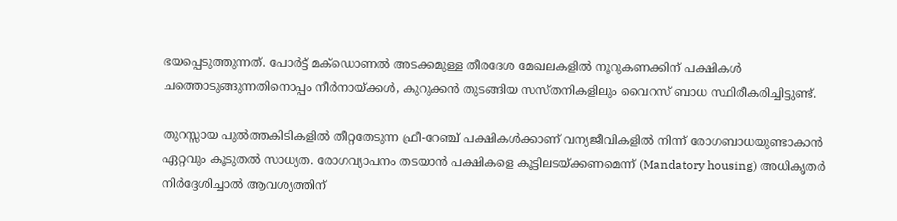ഭയപ്പെടുത്തുന്നത്. പോർട്ട് മക്‌ഡൊണൽ അടക്കമുള്ള തീരദേശ മേഖലകളിൽ നൂറുകണക്കിന് പക്ഷികൾ ചത്തൊടുങ്ങുന്നതിനൊപ്പം നീർനായ്ക്കൾ, കുറുക്കൻ തുടങ്ങിയ സസ്തനികളിലും വൈറസ് ബാധ സ്ഥിരീകരിച്ചിട്ടുണ്ട്.

തുറസ്സായ പുൽത്തകിടികളിൽ തീറ്റതേടുന്ന ഫ്രീ-റേഞ്ച് പക്ഷികൾക്കാണ് വന്യജീവികളിൽ നിന്ന് രോഗബാധയുണ്ടാകാൻ ഏറ്റവും കൂടുതൽ സാധ്യത. രോഗവ്യാപനം തടയാൻ പക്ഷികളെ കൂട്ടിലടയ്ക്കണമെന്ന് (Mandatory housing) അധികൃതർ നിർദ്ദേശിച്ചാൽ ആവശ്യത്തിന്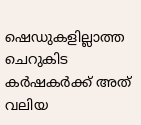ഷെഡുകളില്ലാത്ത ചെറുകിട കർഷകർക്ക് അത് വലിയ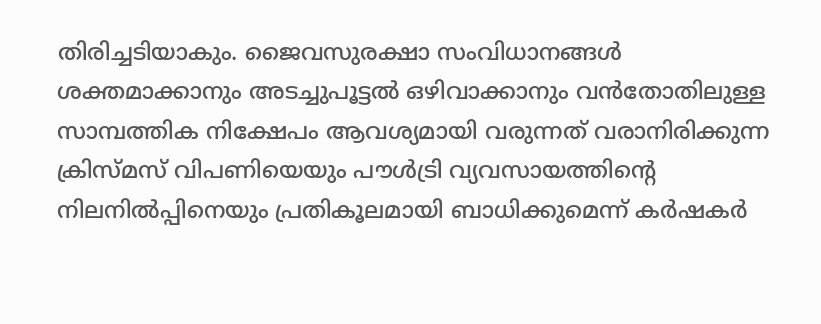തിരിച്ചടിയാകും. ജൈവസുരക്ഷാ സംവിധാനങ്ങൾ ശക്തമാക്കാനും അടച്ചുപൂട്ടൽ ഒഴിവാക്കാനും വൻതോതിലുള്ള സാമ്പത്തിക നിക്ഷേപം ആവശ്യമായി വരുന്നത് വരാനിരിക്കുന്ന ക്രിസ്മസ് വിപണിയെയും പൗൾട്രി വ്യവസായത്തിന്റെ നിലനിൽപ്പിനെയും പ്രതികൂലമായി ബാധിക്കുമെന്ന് കർഷകർ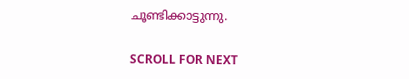ചൂണ്ടിക്കാട്ടുന്നു.

SCROLL FOR NEXT